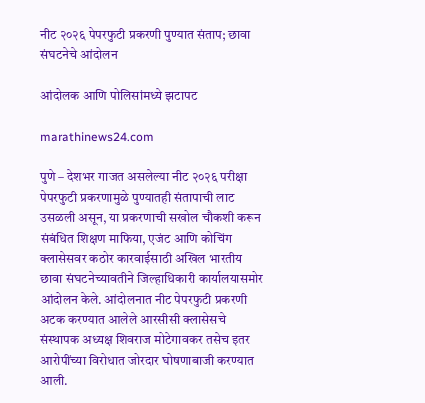नीट २०२६ पेपरफुटी प्रकरणी पुण्यात संताप; छावा संघटनेचे आंदोलन

आंदोलक आणि पोलिसांमध्ये झटापट

marathinews24.com

पुणे – देशभर गाजत असलेल्या नीट २०२६ परीक्षा पेपरफुटी प्रकरणामुळे पुण्यातही संतापाची लाट उसळली असून, या प्रकरणाची सखोल चौकशी करून संबंधित शिक्षण माफिया, एजंट आणि कोचिंग क्लासेसवर कठोर कारवाईसाठी अखिल भारतीय छावा संघटनेच्यावतीने जिल्हाधिकारी कार्यालयासमोर आंदोलन केले. आंदोलनात नीट पेपरफुटी प्रकरणी अटक करण्यात आलेले आरसीसी क्लासेसचे संस्थापक अध्यक्ष शिवराज मोटेगावकर तसेच इतर आरोपींच्या विरोधात जोरदार घोषणाबाजी करण्यात आली.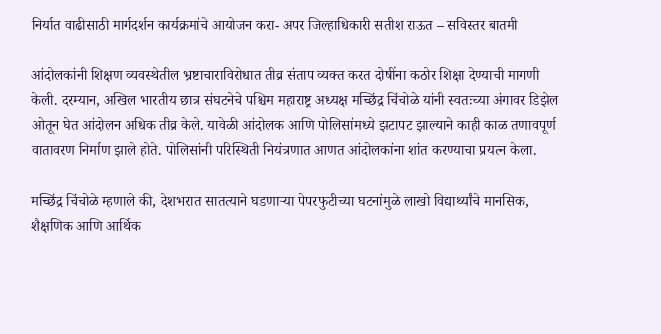निर्यात वाढीसाठी मार्गदर्शन कार्यक्रमांचे आयोजन करा- अपर जिल्हाधिकारी सतीश राऊत – सविस्तर बातमी

आंदोलकांनी शिक्षण व्यवस्थेतील भ्रष्टाचाराविरोधात तीव्र संताप व्यक्त करत दोषींना कठोर शिक्षा देण्याची मागणी केली. दरम्यान, अखिल भारतीय छात्र संघटनेचे पश्चिम महाराष्ट्र अध्यक्ष मच्छिंद्र चिंचोळे यांनी स्वतःच्या अंगावर डिझेल ओतून घेत आंदोलन अधिक तीव्र केले. यावेळी आंदोलक आणि पोलिसांमध्ये झटापट झाल्याने काही काळ तणावपूर्ण वातावरण निर्माण झाले होते. पोलिसांनी परिस्थिती नियंत्रणात आणत आंदोलकांना शांत करण्याचा प्रयत्न केला.

मच्छिंद्र चिंचोळे म्हणाले की, देशभरात सातत्याने घडणाऱ्या पेपरफुटीच्या घटनांमुळे लाखो विद्यार्थ्यांचे मानसिक, शैक्षणिक आणि आर्थिक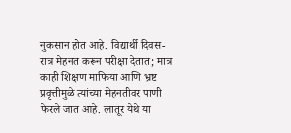नुकसान होत आहे. विद्यार्थी दिवस-रात्र मेहनत करून परीक्षा देतात; मात्र काही शिक्षण माफिया आणि भ्रष्ट प्रवृत्तीमुळे त्यांच्या मेहनतीवर पाणी फेरले जात आहे. लातूर येथे या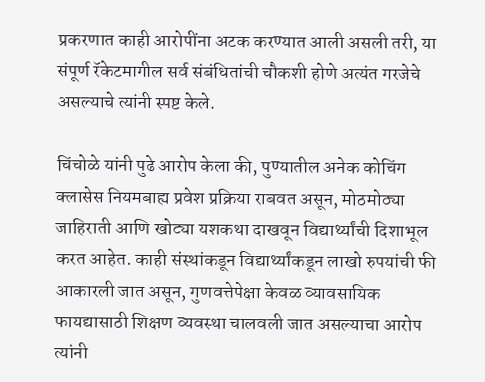प्रकरणात काही आरोपींना अटक करण्यात आली असली तरी, या संपूर्ण रॅकेटमागील सर्व संबंधितांची चौकशी होणे अत्यंत गरजेचे असल्याचे त्यांनी स्पष्ट केले.

चिंचोळे यांनी पुढे आरोप केला की, पुण्यातील अनेक कोचिंग क्लासेस नियमबाह्य प्रवेश प्रक्रिया राबवत असून, मोठमोठ्या जाहिराती आणि खोट्या यशकथा दाखवून विद्यार्थ्यांची दिशाभूल करत आहेत. काही संस्थांकडून विद्यार्थ्यांकडून लाखो रुपयांची फी आकारली जात असून, गुणवत्तेपेक्षा केवळ व्यावसायिक फायद्यासाठी शिक्षण व्यवस्था चालवली जात असल्याचा आरोप त्यांनी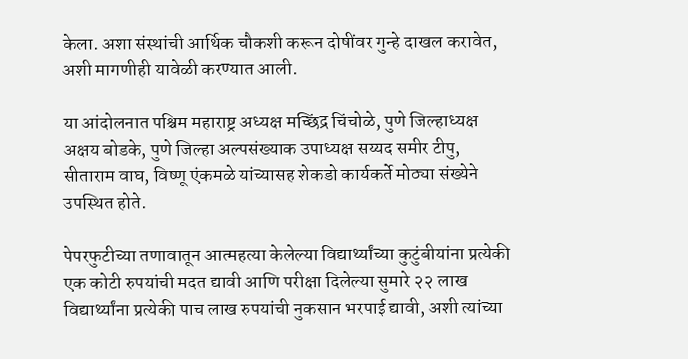केला. अशा संस्थांची आर्थिक चौकशी करून दोषींवर गुन्हे दाखल करावेत, अशी मागणीही यावेळी करण्यात आली.

या आंदोलनात पश्चिम महाराष्ट्र अध्यक्ष मच्छिंद्र चिंचोळे, पुणे जिल्हाध्यक्ष अक्षय बोडके, पुणे जिल्हा अल्पसंख्याक उपाध्यक्ष सय्यद समीर टीपु, सीताराम वाघ, विष्णू एंकमळे यांच्यासह शेकडो कार्यकर्ते मोठ्या संख्येने उपस्थित होते.

पेपरफुटीच्या तणावातून आत्महत्या केलेल्या विद्यार्थ्यांच्या कुटुंबीयांना प्रत्येकी एक कोटी रुपयांची मदत द्यावी आणि परीक्षा दिलेल्या सुमारे २२ लाख विद्यार्थ्यांना प्रत्येकी पाच लाख रुपयांची नुकसान भरपाई द्यावी, अशी त्यांच्या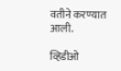वतीने करण्यात आली.

व्हिडीओ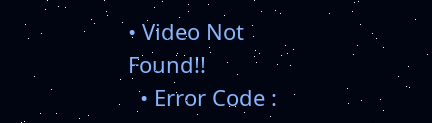• Video Not Found!!
  • Error Code :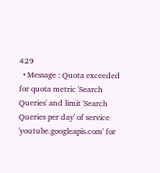429
  • Message : Quota exceeded for quota metric 'Search Queries' and limit 'Search Queries per day' of service 'youtube.googleapis.com' for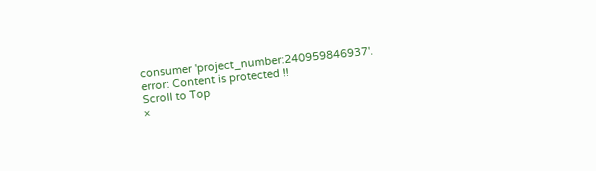consumer 'project_number:240959846937'.
error: Content is protected !!
Scroll to Top
×